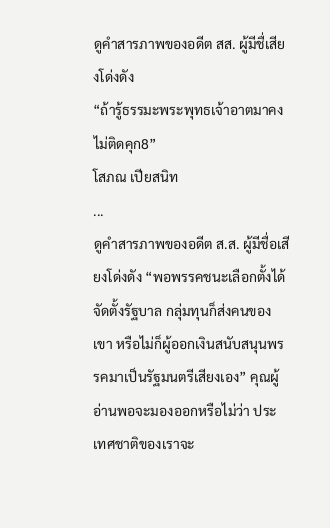ดูคำสารภาพของอดีต สส. ผู้มีชื่เสียงโด่งดัง
“ถ้ารู้ธรรมะพระพุทธเจ้าอาตมาคงไม่ติดคุก8”
โสภณ เปียสนิท
...
ดูคำสารภาพของอดีต ส.ส. ผู้มีชื่อเสียงโด่งดัง “พอพรรคชนะเลือกตั้งได้จัดตั้งรัฐบาล กลุ่มทุนก็ส่งคนของเขา หรือไม่ก็ผู้ออกเงินสนับสนุนพรรคมาเป็นรัฐมนตรีเสียงเอง” คุณผู้อ่านพอจะมองออกหรือไม่ว่า ประเทศชาติของเราจะ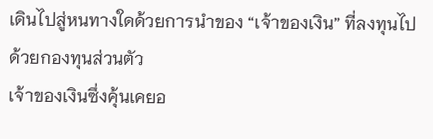เดินไปสู่หนทางใดด้วยการนำของ “เจ้าของเงิน” ที่ลงทุนไปด้วยกองทุนส่วนตัว
เจ้าของเงินซึ่งคุ้นเคยอ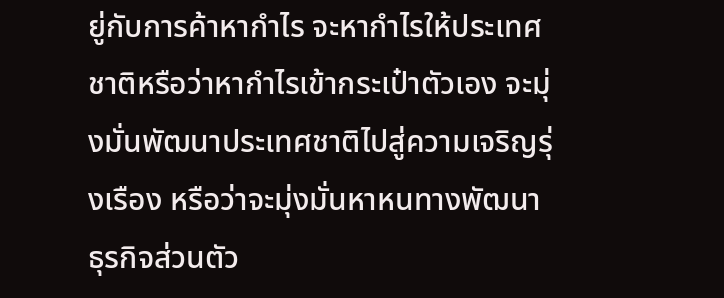ยู่กับการค้าหากำไร จะหากำไรให้ประเทศชาติหรือว่าหากำไรเข้ากระเป๋าตัวเอง จะมุ่งมั่นพัฒนาประเทศชาติไปสู่ความเจริญรุ่งเรือง หรือว่าจะมุ่งมั่นหาหนทางพัฒนาธุรกิจส่วนตัว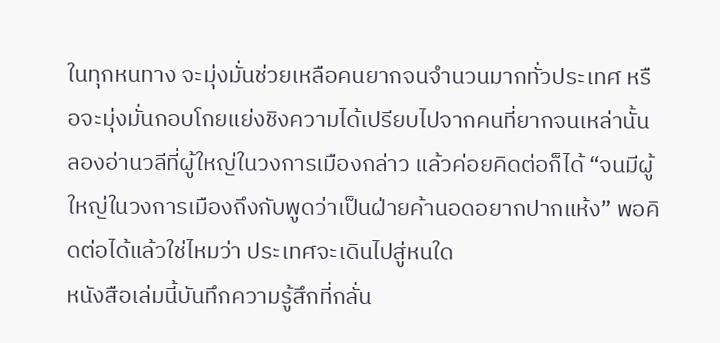ในทุกหนทาง จะมุ่งมั่นช่วยเหลือคนยากจนจำนวนมากทั่วประเทศ หรือจะมุ่งมั่นกอบโกยแย่งชิงความได้เปรียบไปจากคนที่ยากจนเหล่านั้น ลองอ่านวลีที่ผู้ใหญ่ในวงการเมืองกล่าว แล้วค่อยคิดต่อก็ได้ “จนมีผู้ใหญ่ในวงการเมืองถึงกับพูดว่าเป็นฝ่ายค้านอดอยากปากแห้ง” พอคิดต่อได้แล้วใช่ไหมว่า ประเทศจะเดินไปสู่หนใด
หนังสือเล่มนี้บันทึกความรู้สึกที่กลั่น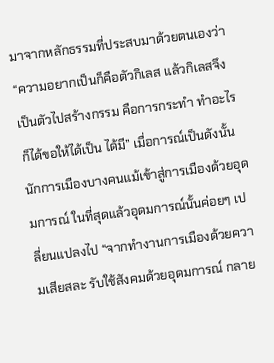มาจากหลักธรรมที่ประสบมาด้วยตนเองว่า “ความอยากเป็นก็คือตัวกิเลส แล้วกิเลสจึงเป็นตัวไปสร้างกรรม คือการกระทำ ทำอะไรก็ได้ขอให้ได้เป็น ได้มี” เมื่อการณ์เป็นดังนั้น นักการเมืองบางคนแม้เข้าสู่การเมืองด้วยอุดมการณ์ ในที่สุดแล้วอุดมการณ์นั้นค่อยๆ เปลี่ยนแปลงไป “จากทำงานการเมืองด้วยความเสียสละ รับใช้สังคมด้วยอุดมการณ์ กลาย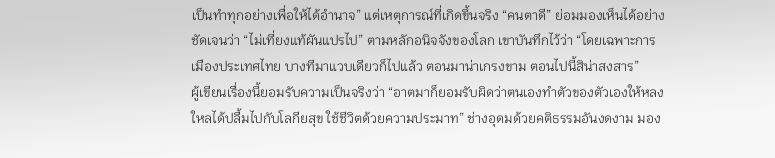เป็นทำทุกอย่างเพื่อให้ได้อำนาจ” แต่เหตุการณ์ที่เกิดขึ้นจริง “คนตาดี” ย่อมมองเห็นได้อย่างชัดเจนว่า “ไม่เที่ยงแท้ผันแปรไป” ตามหลักอนิจจังของโลก เขาบันทึกไว้ว่า “โดยเฉพาะการเมืองประเทศไทย บางทีมาแวบเดียวก็ไปแล้ว ตอนมาน่าเกรงขาม ตอนไปนี้สิน่าสงสาร”
ผู้เขียนเรื่องนี้ยอมรับความเป็นจริงว่า “อาตมาก็ยอมรับผิดว่าตนเองทำตัวของตัวเองให้หลงใหลได้ปลื้มไปกับโลกียสุข ใช้ชีวิตด้วยความประมาท” ช่างอุดมด้วยคติธรรมอันงดงาม มอง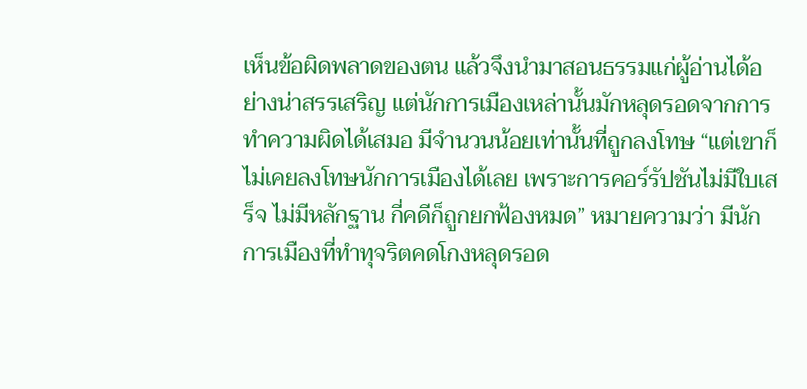เห็นข้อผิดพลาดของตน แล้วจึงนำมาสอนธรรมแก่ผู้อ่านได้อย่างน่าสรรเสริญ แต่นักการเมืองเหล่านั้นมักหลุดรอดจากการทำความผิดได้เสมอ มีจำนวนน้อยเท่านั้นที่ถูกลงโทษ “แต่เขาก็ไม่เคยลงโทษนักการเมืองได้เลย เพราะการคอร์รัปชันไม่มีใบเสร็จ ไม่มีหลักฐาน กี่คดีก็ถูกยกฟ้องหมด” หมายความว่า มีนักการเมืองที่ทำทุจริตคดโกงหลุดรอด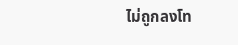ไม่ถูกลงโท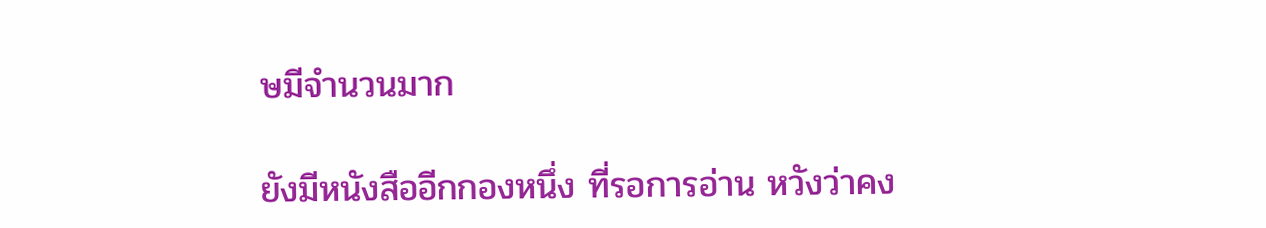ษมีจำนวนมาก

ยังมีหนังสืออีกกองหนึ่ง ที่รอการอ่าน หวังว่าคง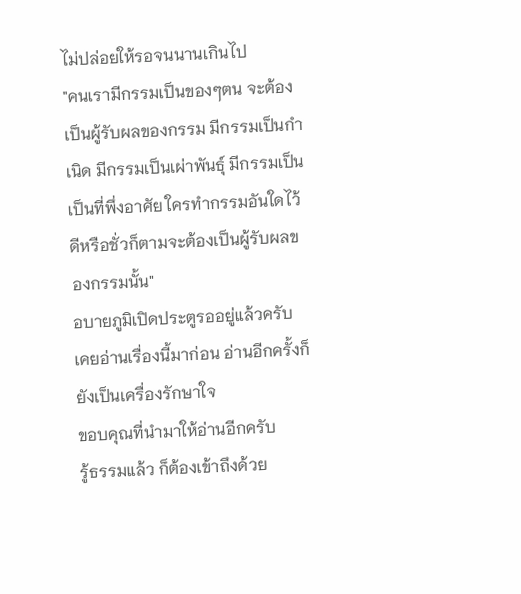ไม่ปล่อยให้รอจนนานเกินไป
"คนเรามีกรรมเป็นของๆตน จะต้องเป็นผู้รับผลของกรรม มีกรรมเป็นกำเนิด มีกรรมเป็นเผ่าพันธุ์ มีกรรมเป็นเป็นที่พึ่งอาศัย ใครทำกรรมอันใดไว้ ดีหรือชั่วก็ตามจะต้องเป็นผู้รับผลของกรรมนั้น"
อบายภูมิเปิดประตูรออยู่แล้วครับ
เคยอ่านเรื่องนี้มาก่อน อ่านอีกครั้งก็ยังเป็นเครื่องรักษาใจ
ขอบคุณที่นำมาให้อ่านอีกครับ
รู้ธรรมแล้ว ก็ต้องเข้าถึงด้วย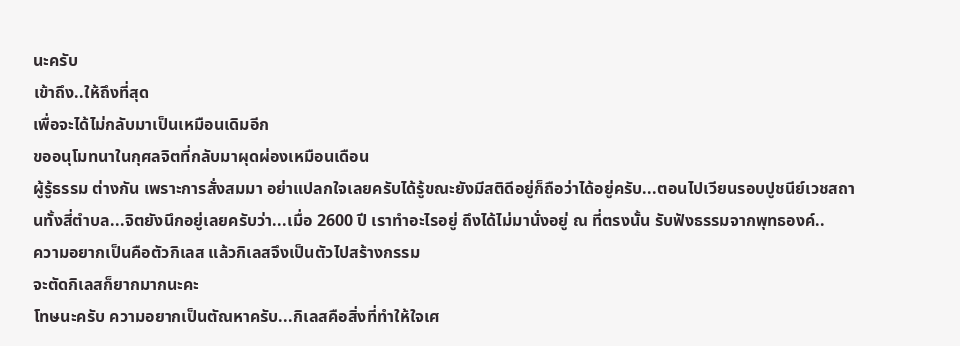นะครับ
เข้าถึง..ให้ถึงที่สุด
เพื่อจะได้ไม่กลับมาเป็นเหมือนเดิมอีก
ขออนุโมทนาในกุศลจิตที่กลับมาผุดผ่องเหมือนเดือน
ผู้รู้ธรรม ต่างกัน เพราะการสั่งสมมา อย่าแปลกใจเลยครับได้รู้ขณะยังมีสติดีอยู่ก็ถือว่าได้อยู่ครับ...ตอนไปเวียนรอบปูชนีย์เวชสถานทั้งสี่ตำบล...จิตยังนึกอยู่เลยครับว่า...เมื่อ 2600 ปี เราทำอะไรอยู่ ถึงได้ไม่มานั่งอยู่ ณ ที่ตรงนั้น รับฟังธรรมจากพุทธองค์..
ความอยากเป็นคือตัวกิเลส แล้วกิเลสจึงเป็นตัวไปสร้างกรรม
จะตัดกิเลสก็ยากมากนะคะ
โทษนะครับ ความอยากเป็นตัณหาครับ...กิเลสคือสิ่งที่ทำให้ใจเศ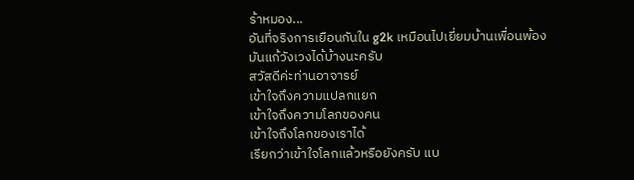ร้าหมอง...
อันที่จริงการเยือนกันใน g2k เหมือนไปเยี่ยมบ้านเพื่อนพ้อง
มันแก้วังเวงได้บ้างนะครับ
สวัสดีค่ะท่านอาจารย์
เข้าใจถึงความแปลกแยก
เข้าใจถึงความโลภของคน
เข้าใจถึงโลกของเราได้
เรียกว่าเข้าใจโลกแล้วหรือยังครับ แบ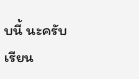บนี้ นะครับ
เรียน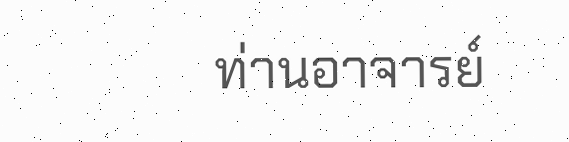ท่านอาจารย์